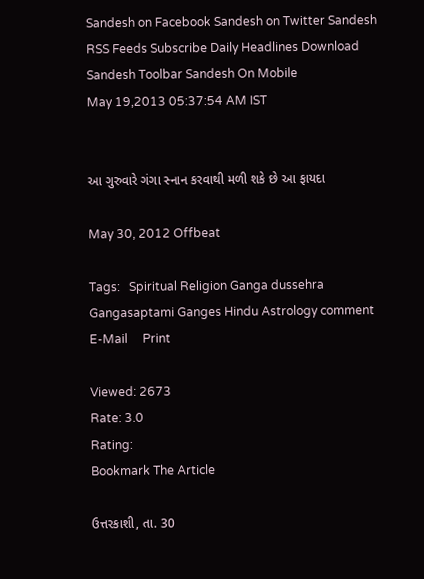Sandesh on Facebook Sandesh on Twitter Sandesh RSS Feeds Subscribe Daily Headlines Download Sandesh Toolbar Sandesh On Mobile
May 19,2013 05:37:54 AM IST


આ ગુરુવારે ગંગા સ્નાન કરવાથી મળી શકે છે આ ફાયદા

May 30, 2012 Offbeat

Tags:   Spiritual Religion Ganga dussehra Gangasaptami Ganges Hindu Astrology comment     E-Mail     Print

Viewed: 2673
Rate: 3.0
Rating:
Bookmark The Article

ઉત્તરકાશી, તા. 30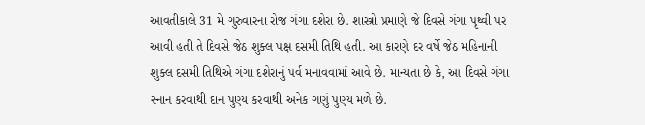આવતીકાલે 31 મે ગુરુવારના રોજ ગંગા દશેરા છે. શાસ્ત્રો પ્રમાણે જે દિવસે ગંગા પૃથ્વી પર આવી હતી તે દિવસે જેઠ શુક્લ પક્ષ દસમી તિથિ હતી. આ કારણે દર વર્ષે જેઠ મહિનાની શુક્લ દસમી તિથિએ ગંગા દશેરાનું પર્વ મનાવવામાં આવે છે. માન્યતા છે કે, આ દિવસે ગંગા સ્નાન કરવાથી દાન પુણ્ય કરવાથી અનેક ગણું પુણ્ય મળે છે.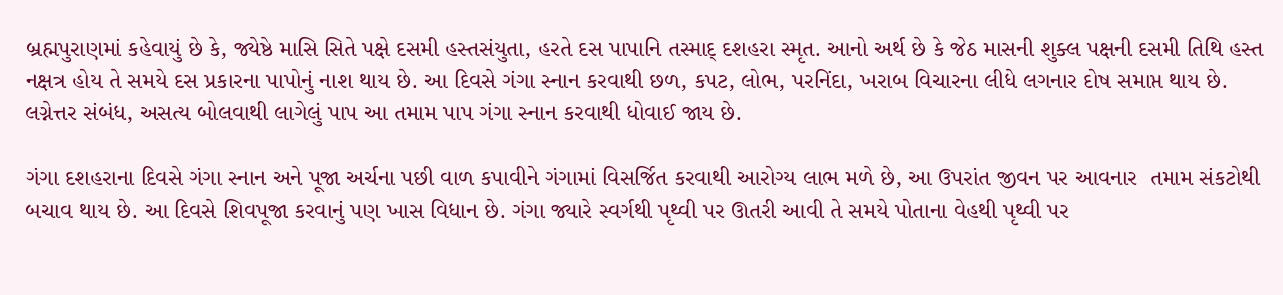બ્રહ્મપુરાણમાં કહેવાયું છે કે, જ્યેષ્ઠે માસિ સિતે પક્ષે દસમી હસ્તસંયુતા, હરતે દસ પાપાનિ તસ્માદ્ દશહરા સ્મૃત. આનો અર્થ છે કે જેઠ માસની શુક્લ પક્ષની દસમી તિથિ હસ્ત નક્ષત્ર હોય તે સમયે દસ પ્રકારના પાપોનું નાશ થાય છે. આ દિવસે ગંગા સ્નાન કરવાથી છળ, કપટ, લોભ, પરનિંદા, ખરાબ વિચારના લીધે લગનાર દોષ સમાપ્ત થાય છે. લગ્નેત્તર સંબંધ, અસત્ય બોલવાથી લાગેલું પાપ આ તમામ પાપ ગંગા સ્નાન કરવાથી ધોવાઈ જાય છે.

ગંગા દશહરાના દિવસે ગંગા સ્નાન અને પૂજા અર્ચના પછી વાળ કપાવીને ગંગામાં વિસર્જિત કરવાથી આરોગ્ય લાભ મળે છે, આ ઉપરાંત જીવન પર આવનાર  તમામ સંકટોથી બચાવ થાય છે. આ દિવસે શિવપૂજા કરવાનું પણ ખાસ વિધાન છે. ગંગા જ્યારે સ્વર્ગથી પૃથ્વી પર ઊતરી આવી તે સમયે પોતાના વેહથી પૃથ્વી પર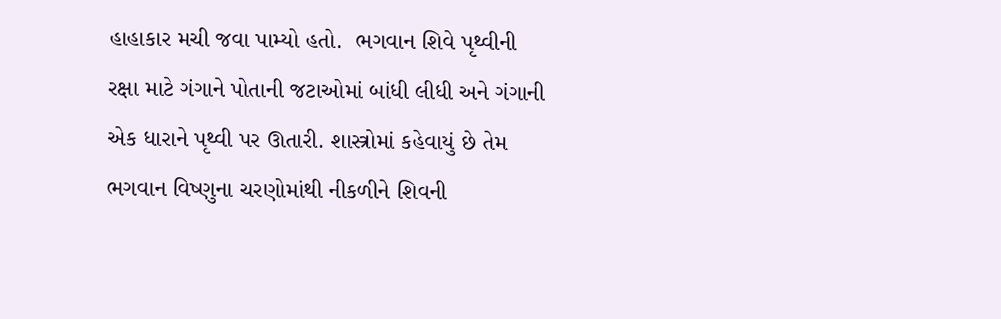હાહાકાર મચી જવા પામ્યો હતો.  ભગવાન શિવે પૃથ્વીની રક્ષા માટે ગંગાને પોતાની જટાઓમાં બાંધી લીધી અને ગંગાની એક ધારાને પૃથ્વી પર ઊતારી. શાસ્ત્રોમાં કહેવાયું છે તેમ ભગવાન વિષ્ણુના ચરણોમાંથી નીકળીને શિવની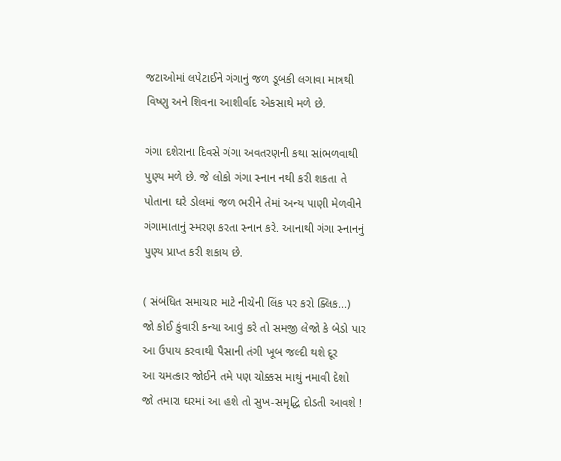જટાઓમાં લપેટાઈને ગંગાનું જળ ડૂબકી લગાવા માત્રથી વિષ્ણુ અને શિવના આશીર્વાદ એકસાથે મળે છે.

ગંગા દશેરાના દિવસે ગંગા અવતરણની કથા સાંભળવાથી પુણ્ય મળે છે. જે લોકો ગંગા સ્નાન નથી કરી શકતા તે પોતાના ઘરે ડોલમાં જળ ભરીને તેમાં અન્ય પાણી મેળવીને ગંગામાતાનું સ્મરણ કરતા સ્નાન કરે. આનાથી ગંગા સ્નાનનું પુણ્ય પ્રાપ્ત કરી શકાય છે.

( સંબંધિત સમાચાર માટે નીચેની લિંક પર કરો ક્લિક...)
જો કોઈ કુંવારી કન્યા આવું કરે તો સમજી લેજો કે બેડો પાર
આ ઉપાય કરવાથી પૈસાની તંગી ખૂબ જલ્દી થશે દૂર
આ ચમત્કાર જોઈને તમે પણ ચોક્કસ માથું નમાવી દેશો
જો તમારા ઘરમાં આ હશે તો સુખ-સમૃદ્ધિ દોડતી આવશે !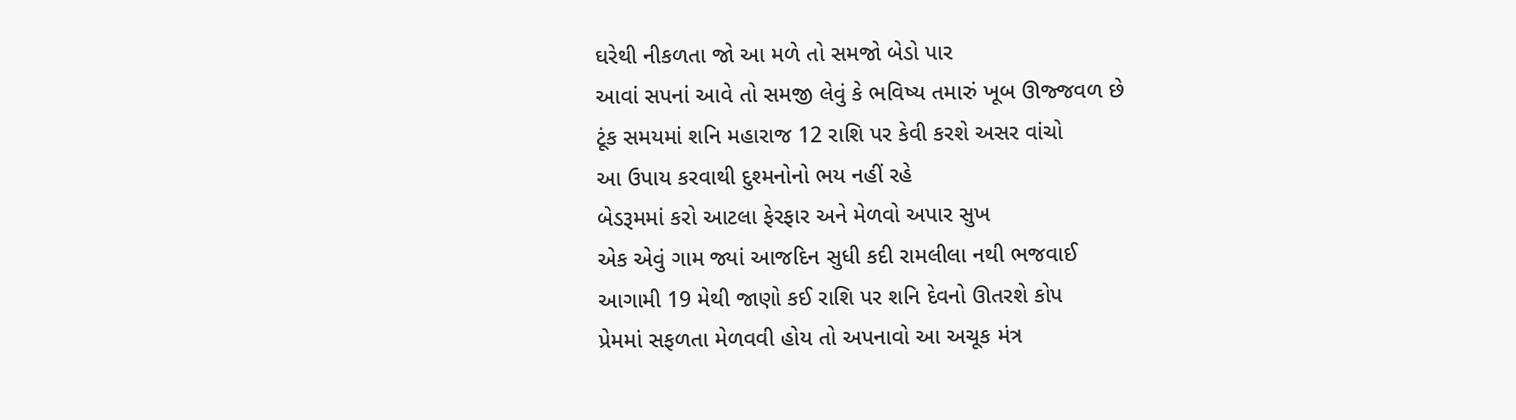ઘરેથી નીકળતા જો આ મળે તો સમજો બેડો પાર
આવાં સપનાં આવે તો સમજી લેવું કે ભવિષ્ય તમારું ખૂબ ઊજ્જવળ છે
ટૂંક સમયમાં શનિ મહારાજ 12 રાશિ પર કેવી કરશે અસર વાંચો
આ ઉપાય કરવાથી દુશ્મનોનો ભય નહીં રહે
બેડરૂમમાં કરો આટલા ફેરફાર અને મેળવો અપાર સુખ
એક એવું ગામ જ્યાં આજદિન સુધી કદી રામલીલા નથી ભજવાઈ
આગામી 19 મેથી જાણો કઈ રાશિ પર શનિ દેવનો ઊતરશે કોપ
પ્રેમમાં સફળતા મેળવવી હોય તો અપનાવો આ અચૂક મંત્ર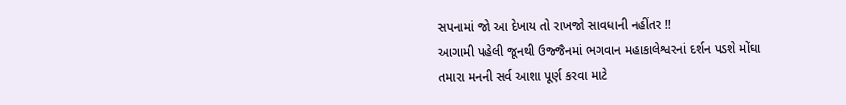સપનામાં જો આ દેખાય તો રાખજો સાવધાની નહીંતર !!
આગામી પહેલી જૂનથી ઉજ્જૈનમાં ભગવાન મહાકાલેશ્વરનાં દર્શન પડશે મોંઘા
તમારા મનની સર્વ આશા પૂર્ણ કરવા માટે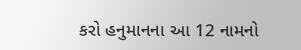કરો હનુમાનના આ 12 નામનો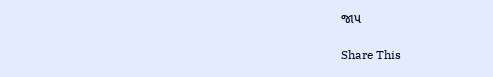જાપ

Share This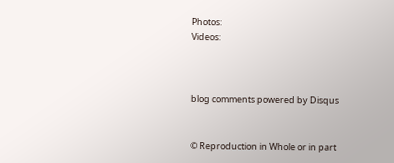Photos:
Videos:



blog comments powered by Disqus


© Reproduction in Whole or in part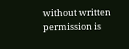without written permission is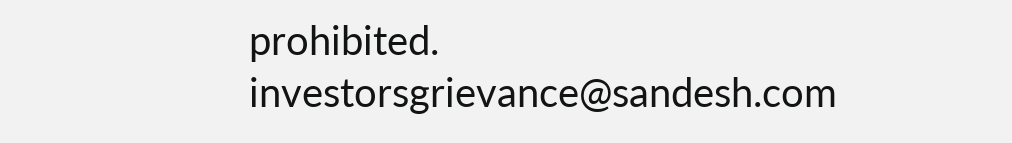prohibited.
investorsgrievance@sandesh.com